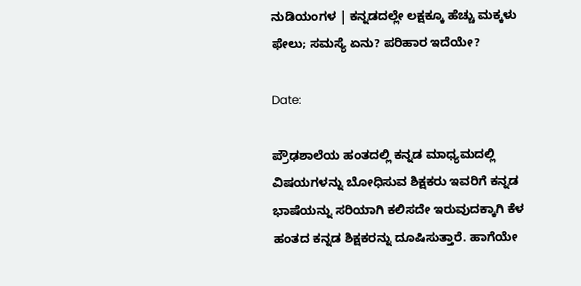ನುಡಿಯಂಗಳ | ಕನ್ನಡದಲ್ಲೇ ಲಕ್ಷಕ್ಕೂ ಹೆಚ್ಚು ಮಕ್ಕಳು ಫೇಲು; ಸಮಸ್ಯೆ ಏನು? ಪರಿಹಾರ ಇದೆಯೇ?

Date:

ಪ್ರೌಢಶಾಲೆಯ ಹಂತದಲ್ಲಿ ಕನ್ನಡ ಮಾಧ್ಯಮದಲ್ಲಿ ವಿಷಯಗಳನ್ನು ಬೋಧಿಸುವ ಶಿಕ್ಷಕರು ಇವರಿಗೆ ಕನ್ನಡ ಭಾಷೆಯನ್ನು ಸರಿಯಾಗಿ ಕಲಿಸದೇ ಇರುವುದಕ್ಕಾಗಿ ಕೆಳ ಹಂತದ ಕನ್ನಡ ಶಿಕ್ಷಕರನ್ನು ದೂಷಿಸುತ್ತಾರೆ. ಹಾಗೆಯೇ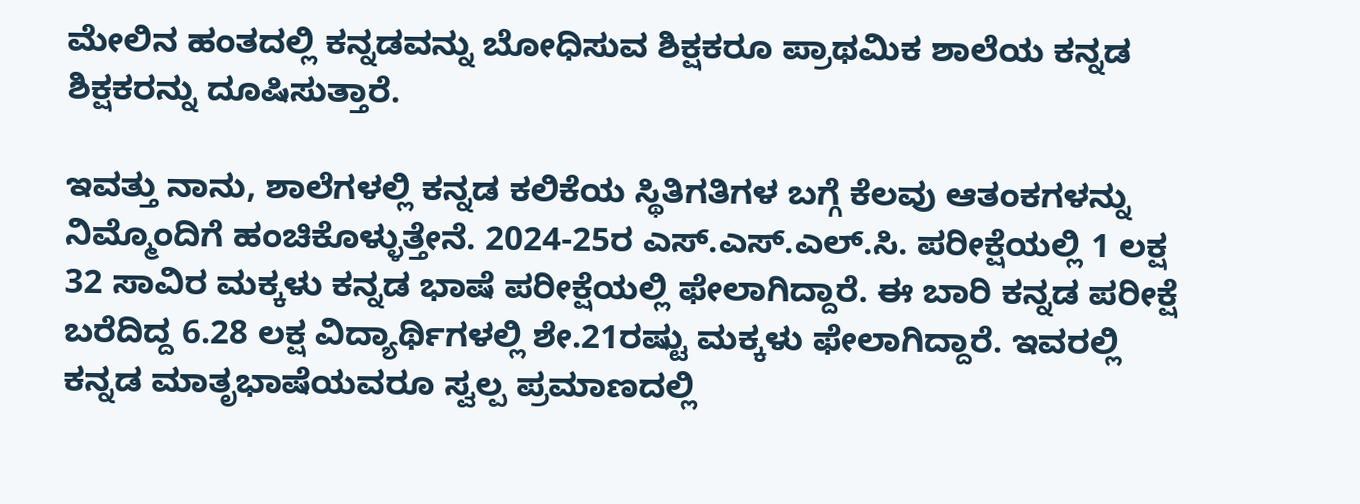ಮೇಲಿನ ಹಂತದಲ್ಲಿ ಕನ್ನಡವನ್ನು ಬೋಧಿಸುವ ಶಿಕ್ಷಕರೂ ಪ್ರಾಥಮಿಕ ಶಾಲೆಯ ಕನ್ನಡ ಶಿಕ್ಷಕರನ್ನು ದೂಷಿಸುತ್ತಾರೆ.

ಇವತ್ತು ನಾನು, ಶಾಲೆಗಳಲ್ಲಿ ಕನ್ನಡ ಕಲಿಕೆಯ ಸ್ಥಿತಿಗತಿಗಳ ಬಗ್ಗೆ ಕೆಲವು ಆತಂಕಗಳನ್ನು ನಿಮ್ಮೊಂದಿಗೆ ಹಂಚಿಕೊಳ್ಳುತ್ತೇನೆ. 2024-25ರ ಎಸ್.ಎಸ್.ಎಲ್.ಸಿ. ಪರೀಕ್ಷೆಯಲ್ಲಿ 1 ಲಕ್ಷ 32 ಸಾವಿರ ಮಕ್ಕಳು ಕನ್ನಡ ಭಾಷೆ ಪರೀಕ್ಷೆಯಲ್ಲಿ ಫೇಲಾಗಿದ್ದಾರೆ. ಈ ಬಾರಿ ಕನ್ನಡ ಪರೀಕ್ಷೆ ಬರೆದಿದ್ದ 6.28 ಲಕ್ಷ ವಿದ್ಯಾರ್ಥಿಗಳಲ್ಲಿ ಶೇ.21ರಷ್ಟು ಮಕ್ಕಳು ಫೇಲಾಗಿದ್ದಾರೆ. ಇವರಲ್ಲಿ ಕನ್ನಡ ಮಾತೃಭಾಷೆಯವರೂ ಸ್ವಲ್ಪ ಪ್ರಮಾಣದಲ್ಲಿ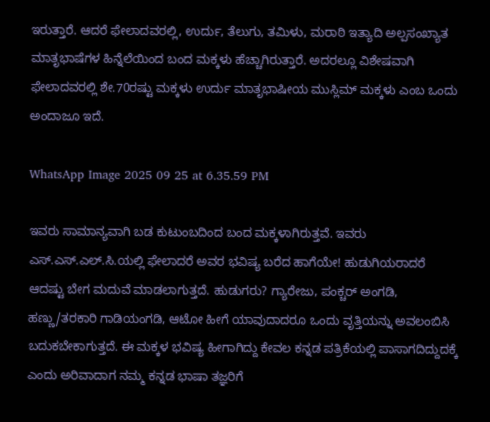ಇರುತ್ತಾರೆ. ಆದರೆ ಫೇಲಾದವರಲ್ಲಿ, ಉರ್ದು, ತೆಲುಗು, ತಮಿಳು, ಮರಾಠಿ ಇತ್ಯಾದಿ ಅಲ್ಪಸಂಖ್ಯಾತ ಮಾತೃಭಾಷೆಗಳ ಹಿನ್ನೆಲೆಯಿಂದ ಬಂದ ಮಕ್ಕಳು ಹೆಚ್ಚಾಗಿರುತ್ತಾರೆ. ಅದರಲ್ಲೂ ವಿಶೇಷವಾಗಿ ಫೇಲಾದವರಲ್ಲಿ ಶೇ.70ರಷ್ಟು ಮಕ್ಕಳು ಉರ್ದು ಮಾತೃಭಾಷೀಯ ಮುಸ್ಲಿಮ್ ಮಕ್ಕಳು ಎಂಬ ಒಂದು ಅಂದಾಜೂ ಇದೆ.

WhatsApp Image 2025 09 25 at 6.35.59 PM

ಇವರು ಸಾಮಾನ್ಯವಾಗಿ ಬಡ ಕುಟುಂಬದಿಂದ ಬಂದ ಮಕ್ಕಳಾಗಿರುತ್ತವೆ. ಇವರು ಎಸ್.ಎಸ್.ಎಲ್.ಸಿ.ಯಲ್ಲಿ ಫೇಲಾದರೆ ಅವರ ಭವಿಷ್ಯ ಬರೆದ ಹಾಗೆಯೇ! ಹುಡುಗಿಯರಾದರೆ ಆದಷ್ಟು ಬೇಗ ಮದುವೆ ಮಾಡಲಾಗುತ್ತದೆ. ಹುಡುಗರು? ಗ್ಯಾರೇಜು, ಪಂಕ್ಚರ್ ಅಂಗಡಿ, ಹಣ್ಣು/ತರಕಾರಿ ಗಾಡಿಯಂಗಡಿ, ಆಟೋ ಹೀಗೆ ಯಾವುದಾದರೂ ಒಂದು ವೃತ್ತಿಯನ್ನು ಅವಲಂಬಿಸಿ ಬದುಕಬೇಕಾಗುತ್ತದೆ. ಈ ಮಕ್ಕಳ ಭವಿಷ್ಯ ಹೀಗಾಗಿದ್ದು ಕೇವಲ ಕನ್ನಡ ಪತ್ರಿಕೆಯಲ್ಲಿ ಪಾಸಾಗದಿದ್ದುದಕ್ಕೆ ಎಂದು ಅರಿವಾದಾಗ ನಮ್ಮ ಕನ್ನಡ ಭಾಷಾ ತಜ್ಞರಿಗೆ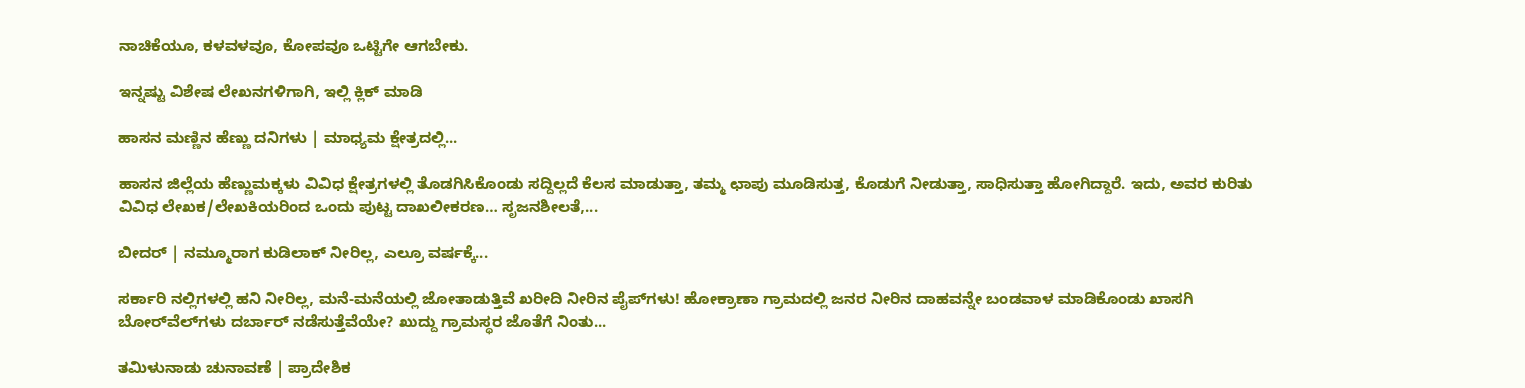ನಾಚಿಕೆಯೂ, ಕಳವಳವೂ, ಕೋಪವೂ ಒಟ್ಟಿಗೇ ಆಗಬೇಕು.

ಇನ್ನಷ್ಟು ವಿಶೇಷ ಲೇಖನಗಳಿಗಾಗಿ, ಇಲ್ಲಿ ಕ್ಲಿಕ್ ಮಾಡಿ

ಹಾಸನ ಮಣ್ಣಿನ ಹೆಣ್ಣು ದನಿಗಳು | ಮಾಧ್ಯಮ ಕ್ಷೇತ್ರದಲ್ಲಿ...

ಹಾಸನ ಜಿಲ್ಲೆಯ ಹೆಣ್ಣುಮಕ್ಕಳು ವಿವಿಧ ಕ್ಷೇತ್ರಗಳಲ್ಲಿ ತೊಡಗಿಸಿಕೊಂಡು ಸದ್ದಿಲ್ಲದೆ ಕೆಲಸ ಮಾಡುತ್ತಾ, ತಮ್ಮ ಛಾಪು ಮೂಡಿಸುತ್ತ, ಕೊಡುಗೆ ನೀಡುತ್ತಾ, ಸಾಧಿಸುತ್ತಾ ಹೋಗಿದ್ದಾರೆ. ಇದು, ಅವರ ಕುರಿತು ವಿವಿಧ ಲೇಖಕ/ಲೇಖಕಿಯರಿಂದ ಒಂದು ಪುಟ್ಟ ದಾಖಲೀಕರಣ… ಸೃಜನಶೀಲತೆ,...

ಬೀದರ್ | ನಮ್ಮೂರಾಗ ಕುಡಿಲಾಕ್ ನೀರಿಲ್ಲ, ಎಲ್ರೂ ವರ್ಷಕ್ಕೆ...

ಸರ್ಕಾರಿ ನಲ್ಲಿಗಳಲ್ಲಿ ಹನಿ ನೀರಿಲ್ಲ, ಮನೆ-ಮನೆಯಲ್ಲಿ ಜೋತಾಡುತ್ತಿವೆ ಖರೀದಿ ನೀರಿನ ಪೈಪ್‌ಗಳು! ಹೋಕ್ರಾಣಾ ಗ್ರಾಮದಲ್ಲಿ ಜನರ ನೀರಿನ ದಾಹವನ್ನೇ ಬಂಡವಾಳ ಮಾಡಿಕೊಂಡು ಖಾಸಗಿ ಬೋರ್‌ವೆಲ್‌ಗಳು ದರ್ಬಾರ್‌ ನಡೆಸುತ್ತೆವೆಯೇ? ಖುದ್ದು ಗ್ರಾಮಸ್ಥರ ಜೊತೆಗೆ ನಿಂತು...

ತಮಿಳುನಾಡು ಚುನಾವಣೆ | ಪ್ರಾದೇಶಿಕ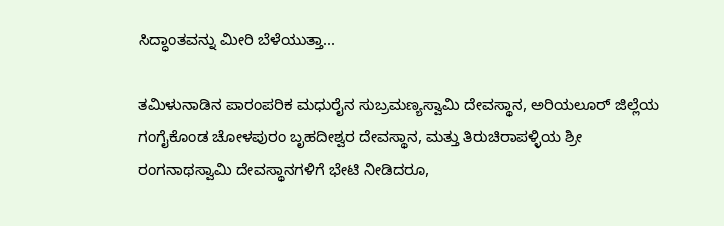ಸಿದ್ಧಾಂತವನ್ನು ಮೀರಿ ಬೆಳೆಯುತ್ತಾ...

ತಮಿಳುನಾಡಿನ ಪಾರಂಪರಿಕ ಮಧುರೈನ ಸುಬ್ರಮಣ್ಯಸ್ವಾಮಿ ದೇವಸ್ಥಾನ, ಅರಿಯಲೂರ್ ಜಿಲ್ಲೆಯ ಗಂಗೈಕೊಂಡ ಚೋಳಪುರಂ ಬೃಹದೀಶ್ವರ ದೇವಸ್ಥಾನ, ಮತ್ತು ತಿರುಚಿರಾಪಳ್ಳಿಯ ಶ್ರೀ ರಂಗನಾಥಸ್ವಾಮಿ ದೇವಸ್ಥಾನಗಳಿಗೆ ಭೇಟಿ ನೀಡಿದರೂ,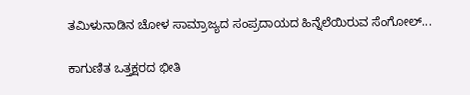ತಮಿಳುನಾಡಿನ ಚೋಳ ಸಾಮ್ರಾಜ್ಯದ ಸಂಪ್ರದಾಯದ ಹಿನ್ನೆಲೆಯಿರುವ ಸೆಂಗೋಲ್...

ಕಾಗುಣಿತ ಒತ್ತಕ್ಷರದ ಭೀತಿ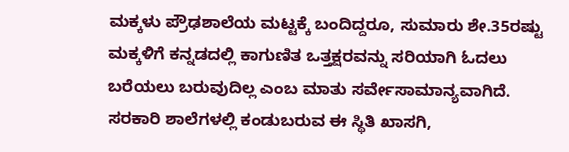ಮಕ್ಕಳು ಪ್ರೌಢಶಾಲೆಯ ಮಟ್ಟಕ್ಕೆ ಬಂದಿದ್ದರೂ, ಸುಮಾರು ಶೇ.35ರಷ್ಟು ಮಕ್ಕಳಿಗೆ ಕನ್ನಡದಲ್ಲಿ ಕಾಗುಣಿತ ಒತ್ತಕ್ಷರವನ್ನು ಸರಿಯಾಗಿ ಓದಲು ಬರೆಯಲು ಬರುವುದಿಲ್ಲ ಎಂಬ ಮಾತು ಸರ್ವೇಸಾಮಾನ್ಯವಾಗಿದೆ. ಸರಕಾರಿ ಶಾಲೆಗಳಲ್ಲಿ ಕಂಡುಬರುವ ಈ ಸ್ಥಿತಿ ಖಾಸಗಿ,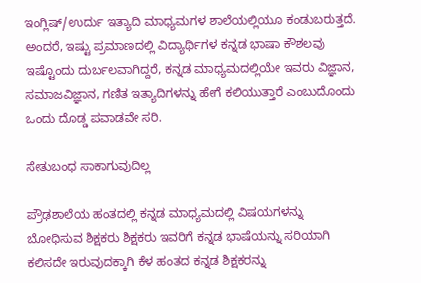ಇಂಗ್ಲಿಷ್/ಉರ್ದು ಇತ್ಯಾದಿ ಮಾಧ್ಯಮಗಳ ಶಾಲೆಯಲ್ಲಿಯೂ ಕಂಡುಬರುತ್ತದೆ. ಅಂದರೆ, ಇಷ್ಟು ಪ್ರಮಾಣದಲ್ಲಿ ವಿದ್ಯಾರ್ಥಿಗಳ ಕನ್ನಡ ಭಾಷಾ ಕೌಶಲವು ಇಷ್ಟೊಂದು ದುರ್ಬಲವಾಗಿದ್ದರೆ, ಕನ್ನಡ ಮಾಧ್ಯಮದಲ್ಲಿಯೇ ಇವರು ವಿಜ್ಞಾನ, ಸಮಾಜವಿಜ್ಞಾನ, ಗಣಿತ ಇತ್ಯಾದಿಗಳನ್ನು ಹೇಗೆ ಕಲಿಯುತ್ತಾರೆ ಎಂಬುದೊಂದು ಒಂದು ದೊಡ್ಡ ಪವಾಡವೇ ಸರಿ.

ಸೇತುಬಂಧ ಸಾಕಾಗುವುದಿಲ್ಲ

ಪ್ರೌಢಶಾಲೆಯ ಹಂತದಲ್ಲಿ ಕನ್ನಡ ಮಾಧ್ಯಮದಲ್ಲಿ ವಿಷಯಗಳನ್ನು ಬೋಧಿಸುವ ಶಿಕ್ಷಕರು ಶಿಕ್ಷಕರು ಇವರಿಗೆ ಕನ್ನಡ ಭಾಷೆಯನ್ನು ಸರಿಯಾಗಿ ಕಲಿಸದೇ ಇರುವುದಕ್ಕಾಗಿ ಕೆಳ ಹಂತದ ಕನ್ನಡ ಶಿಕ್ಷಕರನ್ನು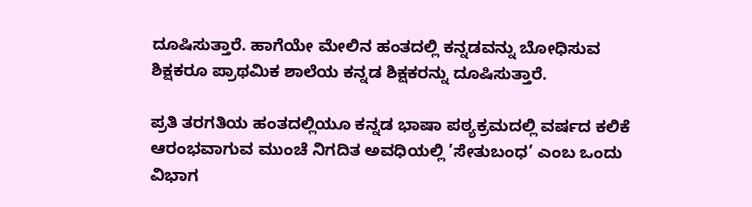ದೂಷಿಸುತ್ತಾರೆ. ಹಾಗೆಯೇ ಮೇಲಿನ ಹಂತದಲ್ಲಿ ಕನ್ನಡವನ್ನು ಬೋಧಿಸುವ ಶಿಕ್ಷಕರೂ ಪ್ರಾಥಮಿಕ ಶಾಲೆಯ ಕನ್ನಡ ಶಿಕ್ಷಕರನ್ನು ದೂಷಿಸುತ್ತಾರೆ.

ಪ್ರತಿ ತರಗತಿಯ ಹಂತದಲ್ಲಿಯೂ ಕನ್ನಡ ಭಾಷಾ ಪಠ್ಯಕ್ರಮದಲ್ಲಿ ವರ್ಷದ ಕಲಿಕೆ ಆರಂಭವಾಗುವ ಮುಂಚೆ ನಿಗದಿತ ಅವಧಿಯಲ್ಲಿ ’ಸೇತುಬಂಧ’ ಎಂಬ ಒಂದು ವಿಭಾಗ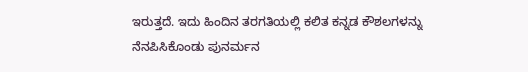ಇರುತ್ತದೆ. ಇದು ಹಿಂದಿನ ತರಗತಿಯಲ್ಲಿ ಕಲಿತ ಕನ್ನಡ ಕೌಶಲಗಳನ್ನು ನೆನಪಿಸಿಕೊಂಡು ಪುನರ್ಮನ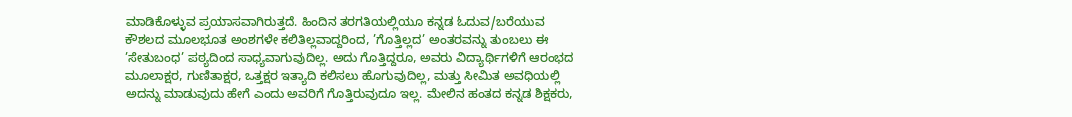ಮಾಡಿಕೊಳ್ಳುವ ಪ್ರಯಾಸವಾಗಿರುತ್ತದೆ. ಹಿಂದಿನ ತರಗತಿಯಲ್ಲಿಯೂ ಕನ್ನಡ ಓದುವ/ಬರೆಯುವ ಕೌಶಲದ ಮೂಲಭೂತ ಅಂಶಗಳೇ ಕಲಿತಿಲ್ಲವಾದ್ದರಿಂದ, ’ಗೊತ್ತಿಲ್ಲದ’ ಅಂತರವನ್ನು ತುಂಬಲು ಈ ’ಸೇತುಬಂಧ’ ಪಠ್ಯದಿಂದ ಸಾಧ್ಯವಾಗುವುದಿಲ್ಲ. ಅದು ಗೊತ್ತಿದ್ದರೂ, ಅವರು ವಿದ್ಯಾರ್ಥಿಗಳಿಗೆ ಆರಂಭದ ಮೂಲಾಕ್ಷರ, ಗುಣಿತಾಕ್ಷರ, ಒತ್ತಕ್ಷರ ಇತ್ಯಾದಿ ಕಲಿಸಲು ಹೊಗುವುದಿಲ್ಲ, ಮತ್ತು ಸೀಮಿತ ಅವಧಿಯಲ್ಲಿ ಅದನ್ನು ಮಾಡುವುದು ಹೇಗೆ ಎಂದು ಅವರಿಗೆ ಗೊತ್ತಿರುವುದೂ ಇಲ್ಲ. ಮೇಲಿನ ಹಂತದ ಕನ್ನಡ ಶಿಕ್ಷಕರು,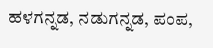ಹಳಗನ್ನಡ, ನಡುಗನ್ನಡ, ಪಂಪ,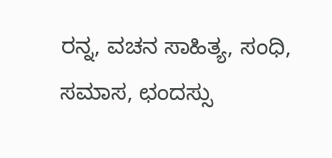ರನ್ನ, ವಚನ ಸಾಹಿತ್ಯ, ಸಂಧಿ, ಸಮಾಸ, ಛಂದಸ್ಸು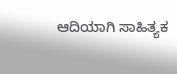ಆದಿಯಾಗಿ ಸಾಹಿತ್ಯಕ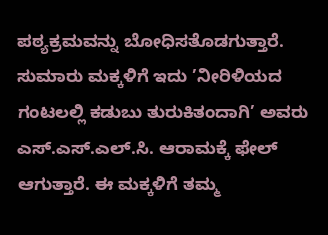ಪಠ್ಯಕ್ರಮವನ್ನು ಬೋಧಿಸತೊಡಗುತ್ತಾರೆ. ಸುಮಾರು ಮಕ್ಕಳಿಗೆ ಇದು ’ನೀರಿಳಿಯದ ಗಂಟಲಲ್ಲಿ ಕಡುಬು ತುರುಕಿತಂದಾಗಿ’ ಅವರು ಎಸ್.ಎಸ್.ಎಲ್.ಸಿ. ಆರಾಮಕ್ಕೆ ಫೇಲ್ ಆಗುತ್ತಾರೆ. ಈ ಮಕ್ಕಳಿಗೆ ತಮ್ಮ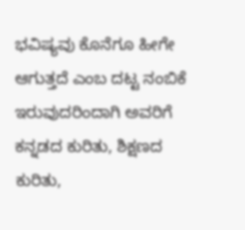ಭವಿಷ್ಯವು ಕೊನೆಗೂ ಹೀಗೇ ಆಗುತ್ತದೆ ಎಂಬ ದಟ್ಟ ನಂಬಿಕೆ ಇರುವುದರಿಂದಾಗಿ ಅವರಿಗೆ ಕನ್ನಡದ ಕುರಿತು, ಶಿಕ್ಷಣದ ಕುರಿತು,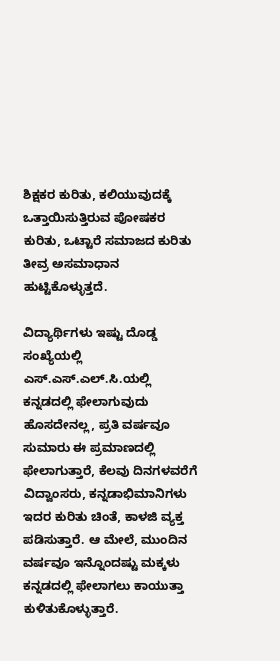ಶಿಕ್ಷಕರ ಕುರಿತು, ಕಲಿಯುವುದಕ್ಕೆ ಒತ್ತಾಯಿಸುತ್ತಿರುವ ಪೋಷಕರ ಕುರಿತು, ಒಟ್ಟಾರೆ ಸಮಾಜದ ಕುರಿತು ತೀವ್ರ ಅಸಮಾಧಾನ ಹುಟ್ಟಿಕೊಳ್ಳುತ್ತದೆ.

ವಿದ್ಯಾರ್ಥಿಗಳು ಇಷ್ಟು ದೊಡ್ಡ ಸಂಖ್ಯೆಯಲ್ಲಿ ಎಸ್.ಎಸ್.ಎಲ್.ಸಿ.ಯಲ್ಲಿ ಕನ್ನಡದಲ್ಲಿ ಫೇಲಾಗುವುದು ಹೊಸದೇನಲ್ಲ, ಪ್ರತಿ ವರ್ಷವೂ ಸುಮಾರು ಈ ಪ್ರಮಾಣದಲ್ಲಿ ಫೇಲಾಗುತ್ತಾರೆ, ಕೆಲವು ದಿನಗಳವರೆಗೆ ವಿದ್ವಾಂಸರು, ಕನ್ನಡಾಭಿಮಾನಿಗಳು ಇದರ ಕುರಿತು ಚಿಂತೆ, ಕಾಳಜಿ ವ್ಯಕ್ತ ಪಡಿಸುತ್ತಾರೆ. ಆ ಮೇಲೆ, ಮುಂದಿನ ವರ್ಷವೂ ಇನ್ನೊಂದಷ್ಟು ಮಕ್ಕಳು ಕನ್ನಡದಲ್ಲಿ ಫೇಲಾಗಲು ಕಾಯುತ್ತಾ ಕುಳಿತುಕೊಳ್ಳುತ್ತಾರೆ.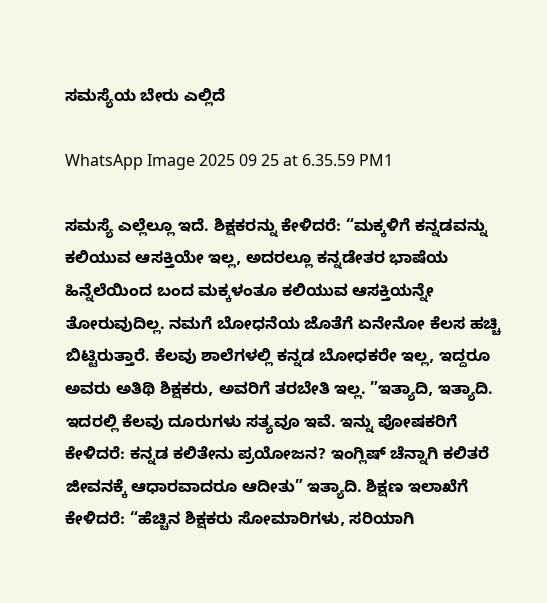ಸಮಸ್ಯೆಯ ಬೇರು ಎಲ್ಲಿದೆ

WhatsApp Image 2025 09 25 at 6.35.59 PM1

ಸಮಸ್ಯೆ ಎಲ್ಲೆಲ್ಲೂ ಇದೆ. ಶಿಕ್ಷಕರನ್ನು ಕೇಳಿದರೆ: “ಮಕ್ಕಳಿಗೆ ಕನ್ನಡವನ್ನು ಕಲಿಯುವ ಆಸಕ್ತಿಯೇ ಇಲ್ಲ, ಅದರಲ್ಲೂ ಕನ್ನಡೇತರ ಭಾಷೆಯ ಹಿನ್ನೆಲೆಯಿಂದ ಬಂದ ಮಕ್ಕಳಂತೂ ಕಲಿಯುವ ಆಸಕ್ತಿಯನ್ನೇ ತೋರುವುದಿಲ್ಲ. ನಮಗೆ ಬೋಧನೆಯ ಜೊತೆಗೆ ಏನೇನೋ ಕೆಲಸ ಹಚ್ಚಿ ಬಿಟ್ಟಿರುತ್ತಾರೆ. ಕೆಲವು ಶಾಲೆಗಳಲ್ಲಿ ಕನ್ನಡ ಬೋಧಕರೇ ಇಲ್ಲ, ಇದ್ದರೂ ಅವರು ಅತಿಥಿ ಶಿಕ್ಷಕರು, ಅವರಿಗೆ ತರಬೇತಿ ಇಲ್ಲ. ”ಇತ್ಯಾದಿ, ಇತ್ಯಾದಿ. ಇದರಲ್ಲಿ ಕೆಲವು ದೂರುಗಳು ಸತ್ಯವೂ ಇವೆ. ಇನ್ನು ಪೋಷಕರಿಗೆ ಕೇಳಿದರೆ: ಕನ್ನಡ ಕಲಿತೇನು ಪ್ರಯೋಜನ? ಇಂಗ್ಲಿಷ್ ಚೆನ್ನಾಗಿ ಕಲಿತರೆ ಜೀವನಕ್ಕೆ ಆಧಾರವಾದರೂ ಆದೀತು” ಇತ್ಯಾದಿ. ಶಿಕ್ಷಣ ಇಲಾಖೆಗೆ ಕೇಳಿದರೆ: “ಹೆಚ್ಚಿನ ಶಿಕ್ಷಕರು ಸೋಮಾರಿಗಳು, ಸರಿಯಾಗಿ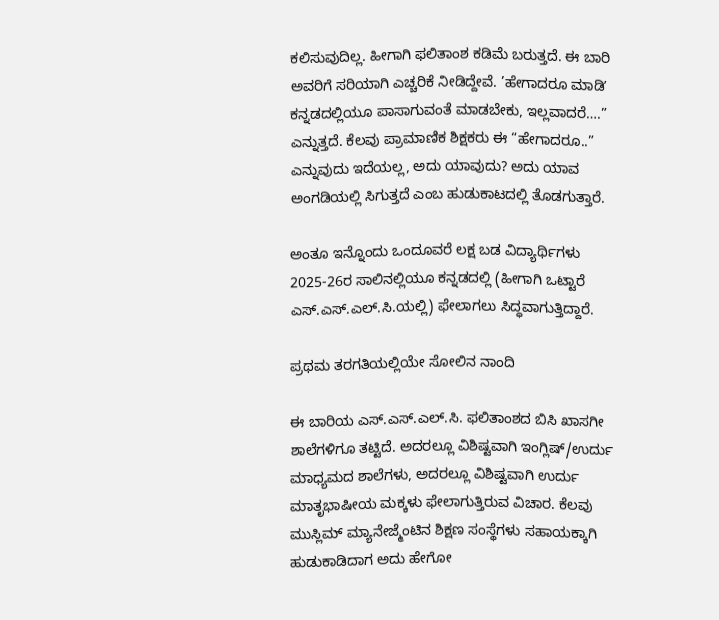ಕಲಿಸುವುದಿಲ್ಲ. ಹೀಗಾಗಿ ಫಲಿತಾಂಶ ಕಡಿಮೆ ಬರುತ್ತದೆ. ಈ ಬಾರಿ ಅವರಿಗೆ ಸರಿಯಾಗಿ ಎಚ್ಚರಿಕೆ ನೀಡಿದ್ದೇವೆ. ’ಹೇಗಾದರೂ ಮಾಡಿʼ ಕನ್ನಡದಲ್ಲಿಯೂ ಪಾಸಾಗುವಂತೆ ಮಾಡಬೇಕು, ಇಲ್ಲವಾದರೆ….” ಎನ್ನುತ್ತದೆ. ಕೆಲವು ಪ್ರಾಮಾಣಿಕ ಶಿಕ್ಷಕರು ಈ “ಹೇಗಾದರೂ..” ಎನ್ನುವುದು ಇದೆಯಲ್ಲ, ಅದು ಯಾವುದು? ಅದು ಯಾವ ಅಂಗಡಿಯಲ್ಲಿ ಸಿಗುತ್ತದೆ ಎಂಬ ಹುಡುಕಾಟದಲ್ಲಿ ತೊಡಗುತ್ತಾರೆ.

ಅಂತೂ ಇನ್ನೊಂದು ಒಂದೂವರೆ ಲಕ್ಷ ಬಡ ವಿದ್ಯಾರ್ಥಿಗಳು 2025-26ರ ಸಾಲಿನಲ್ಲಿಯೂ ಕನ್ನಡದಲ್ಲಿ (ಹೀಗಾಗಿ ಒಟ್ಟಾರೆ ಎಸ್.ಎಸ್.ಎಲ್.ಸಿ.ಯಲ್ಲಿ) ಫೇಲಾಗಲು ಸಿದ್ಧವಾಗುತ್ತಿದ್ದಾರೆ.

ಪ್ರಥಮ ತರಗತಿಯಲ್ಲಿಯೇ ಸೋಲಿನ ನಾಂದಿ

ಈ ಬಾರಿಯ ಎಸ್.ಎಸ್.ಎಲ್.ಸಿ. ಫಲಿತಾಂಶದ ಬಿಸಿ ಖಾಸಗೀ ಶಾಲೆಗಳಿಗೂ ತಟ್ಟಿದೆ. ಅದರಲ್ಲೂ ವಿಶಿಷ್ಟವಾಗಿ ಇಂಗ್ಲಿಷ್/ಉರ್ದು ಮಾಧ್ಯಮದ ಶಾಲೆಗಳು, ಅದರಲ್ಲೂ ವಿಶಿಷ್ಟವಾಗಿ ಉರ್ದು ಮಾತೃಭಾಷೀಯ ಮಕ್ಕಳು ಫೇಲಾಗುತ್ತಿರುವ ವಿಚಾರ. ಕೆಲವು ಮುಸ್ಲಿಮ್ ಮ್ಯಾನೇಜ್ಮೆಂಟಿನ ಶಿಕ್ಷಣ ಸಂಸ್ಥೆಗಳು ಸಹಾಯಕ್ಕಾಗಿ ಹುಡುಕಾಡಿದಾಗ ಅದು ಹೇಗೋ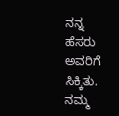ನನ್ನ ಹೆಸರು ಅವರಿಗೆ ಸಿಕ್ಕಿತು. ನಮ್ಮ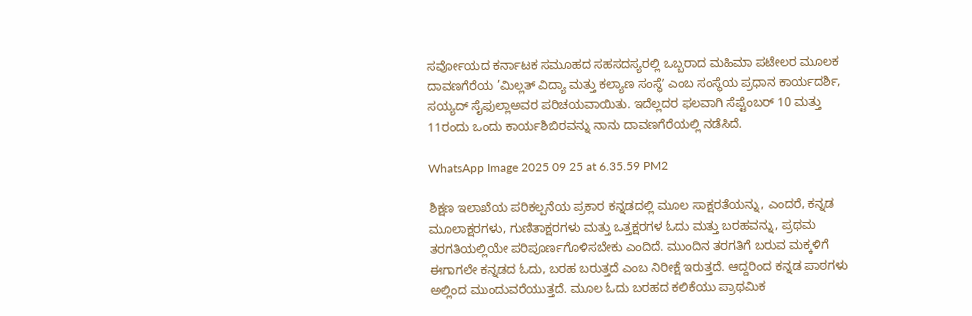ಸರ್ವೋಯದ ಕರ್ನಾಟಕ ಸಮೂಹದ ಸಹಸದಸ್ಯರಲ್ಲಿ ಒಬ್ಬರಾದ ಮಹಿಮಾ ಪಟೇಲರ ಮೂಲಕ ದಾವಣಗೆರೆಯ ’ಮಿಲ್ಲತ್ ವಿದ್ಯಾ ಮತ್ತು ಕಲ್ಯಾಣ ಸಂಸ್ಥೆʼ ಎಂಬ ಸಂಸ್ಥೆಯ ಪ್ರಧಾನ ಕಾರ್ಯದರ್ಶಿ, ಸಯ್ಯದ್ ಸೈಫುಲ್ಲಾಅವರ ಪರಿಚಯವಾಯಿತು. ಇದೆಲ್ಲದರ ಫಲವಾಗಿ ಸೆಪ್ಟೆಂಬರ್ 10 ಮತ್ತು 11ರಂದು ಒಂದು ಕಾರ್ಯಶಿಬಿರವನ್ನು ನಾನು ದಾವಣಗೆರೆಯಲ್ಲಿ ನಡೆಸಿದೆ.

WhatsApp Image 2025 09 25 at 6.35.59 PM2

ಶಿಕ್ಷಣ ಇಲಾಖೆಯ ಪರಿಕಲ್ಪನೆಯ ಪ್ರಕಾರ ಕನ್ನಡದಲ್ಲಿ ಮೂಲ ಸಾಕ್ಷರತೆಯನ್ನು, ಎಂದರೆ, ಕನ್ನಡ ಮೂಲಾಕ್ಷರಗಳು, ಗುಣಿತಾಕ್ಷರಗಳು ಮತ್ತು ಒತ್ತಕ್ಷರಗಳ ಓದು ಮತ್ತು ಬರಹವನ್ನು, ಪ್ರಥಮ ತರಗತಿಯಲ್ಲಿಯೇ ಪರಿಪೂರ್ಣಗೊಳಿಸಬೇಕು ಎಂದಿದೆ. ಮುಂದಿನ ತರಗತಿಗೆ ಬರುವ ಮಕ್ಕಳಿಗೆ ಈಗಾಗಲೇ ಕನ್ನಡದ ಓದು, ಬರಹ ಬರುತ್ತದೆ ಎಂಬ ನಿರೀಕ್ಷೆ ಇರುತ್ತದೆ. ಆದ್ದರಿಂದ ಕನ್ನಡ ಪಾಠಗಳು ಅಲ್ಲಿಂದ ಮುಂದುವರೆಯುತ್ತದೆ. ಮೂಲ ಓದು ಬರಹದ ಕಲಿಕೆಯು ಪ್ರಾಥಮಿಕ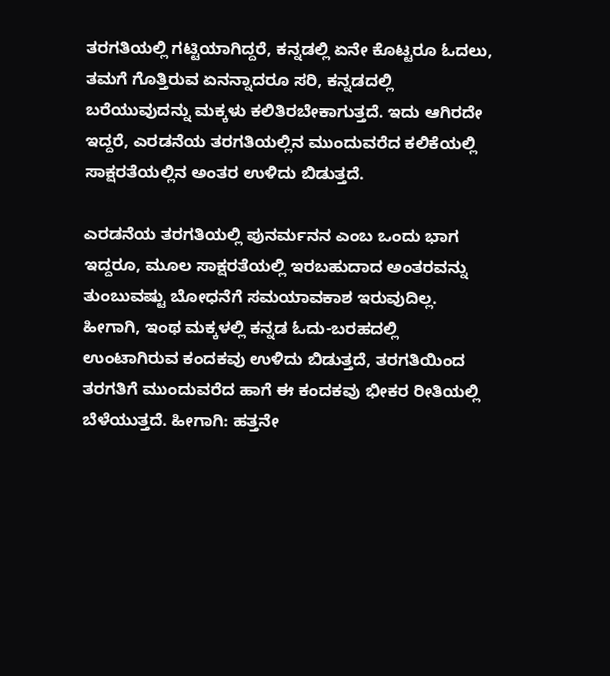ತರಗತಿಯಲ್ಲಿ ಗಟ್ಟಿಯಾಗಿದ್ದರೆ, ಕನ್ನಡಲ್ಲಿ ಏನೇ ಕೊಟ್ಟರೂ ಓದಲು, ತಮಗೆ ಗೊತ್ತಿರುವ ಏನನ್ನಾದರೂ ಸರಿ, ಕನ್ನಡದಲ್ಲಿ ಬರೆಯುವುದನ್ನು ಮಕ್ಕಳು ಕಲಿತಿರಬೇಕಾಗುತ್ತದೆ. ಇದು ಆಗಿರದೇ ಇದ್ದರೆ, ಎರಡನೆಯ ತರಗತಿಯಲ್ಲಿನ ಮುಂದುವರೆದ ಕಲಿಕೆಯಲ್ಲಿ ಸಾಕ್ಷರತೆಯಲ್ಲಿನ ಅಂತರ ಉಳಿದು ಬಿಡುತ್ತದೆ.

ಎರಡನೆಯ ತರಗತಿಯಲ್ಲಿ ಪುನರ್ಮನನ ಎಂಬ ಒಂದು ಭಾಗ ಇದ್ದರೂ, ಮೂಲ ಸಾಕ್ಷರತೆಯಲ್ಲಿ ಇರಬಹುದಾದ ಅಂತರವನ್ನು ತುಂಬುವಷ್ಟು ಬೋಧನೆಗೆ ಸಮಯಾವಕಾಶ ಇರುವುದಿಲ್ಲ. ಹೀಗಾಗಿ, ಇಂಥ ಮಕ್ಕಳಲ್ಲಿ ಕನ್ನಡ ಓದು-ಬರಹದಲ್ಲಿ ಉಂಟಾಗಿರುವ ಕಂದಕವು ಉಳಿದು ಬಿಡುತ್ತದೆ, ತರಗತಿಯಿಂದ ತರಗತಿಗೆ ಮುಂದುವರೆದ ಹಾಗೆ ಈ ಕಂದಕವು ಭೀಕರ ರೀತಿಯಲ್ಲಿ ಬೆಳೆಯುತ್ತದೆ. ಹೀಗಾಗಿ: ಹತ್ತನೇ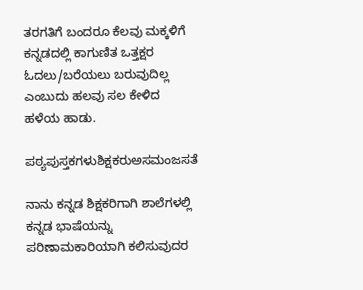ತರಗತಿಗೆ ಬಂದರೂ ಕೆಲವು ಮಕ್ಕಳಿಗೆ ಕನ್ನಡದಲ್ಲಿ ಕಾಗುಣಿತ ಒತ್ತಕ್ಷರ ಓದಲು/ಬರೆಯಲು ಬರುವುದಿಲ್ಲ ಎಂಬುದು ಹಲವು ಸಲ ಕೇಳಿದ ಹಳೆಯ ಹಾಡು.

ಪಠ್ಯಪುಸ್ತಕಗಳುಶಿಕ್ಷಕರುಅಸಮಂಜಸತೆ

ನಾನು ಕನ್ನಡ ಶಿಕ್ಷಕರಿಗಾಗಿ ಶಾಲೆಗಳಲ್ಲಿ ಕನ್ನಡ ಭಾಷೆಯನ್ನು ಪರಿಣಾಮಕಾರಿಯಾಗಿ ಕಲಿಸುವುದರ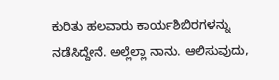ಕುರಿತು ಹಲವಾರು ಕಾರ್ಯಶಿಬಿರಗಳನ್ನು ನಡೆಸಿದ್ದೇನೆ. ಅಲ್ಲೆಲ್ಲಾ ನಾನು. ಆಲಿಸುವುದು,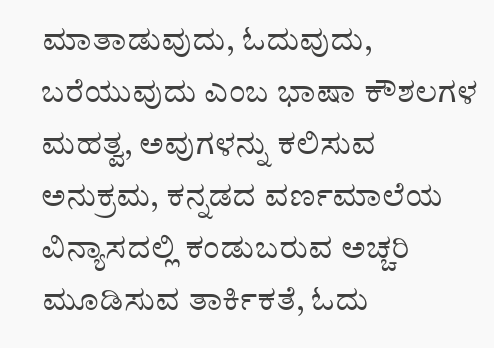ಮಾತಾಡುವುದು, ಓದುವುದು, ಬರೆಯುವುದು ಎಂಬ ಭಾಷಾ ಕೌಶಲಗಳ ಮಹತ್ವ, ಅವುಗಳನ್ನು ಕಲಿಸುವ ಅನುಕ್ರಮ, ಕನ್ನಡದ ವರ್ಣಮಾಲೆಯ ವಿನ್ಯಾಸದಲ್ಲಿ ಕಂಡುಬರುವ ಅಚ್ಚರಿ ಮೂಡಿಸುವ ತಾರ್ಕಿಕತೆ, ಓದು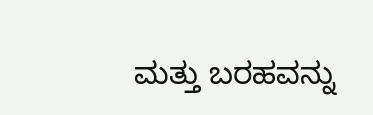ಮತ್ತು ಬರಹವನ್ನು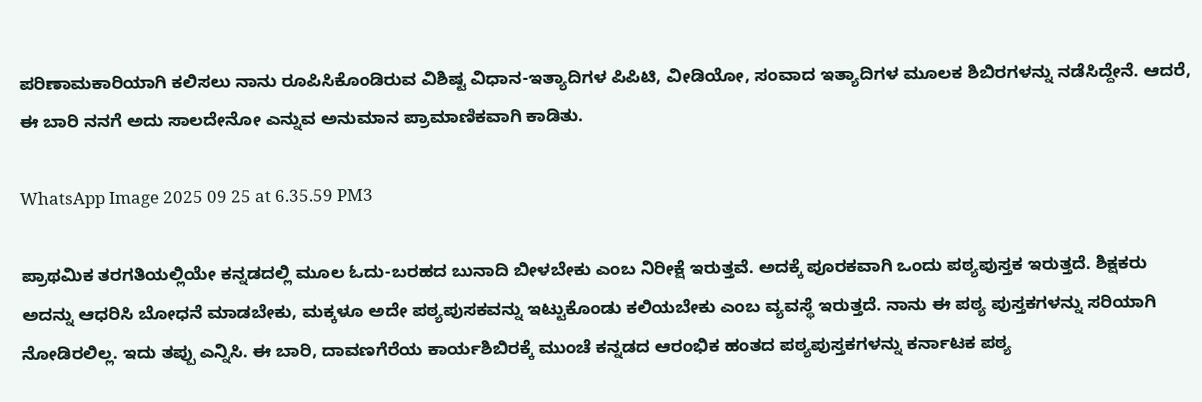ಪರಿಣಾಮಕಾರಿಯಾಗಿ ಕಲಿಸಲು ನಾನು ರೂಪಿಸಿಕೊಂಡಿರುವ ವಿಶಿಷ್ಟ ವಿಧಾನ-ಇತ್ಯಾದಿಗಳ ಪಿಪಿಟಿ, ವೀಡಿಯೋ, ಸಂವಾದ ಇತ್ಯಾದಿಗಳ ಮೂಲಕ ಶಿಬಿರಗಳನ್ನು ನಡೆಸಿದ್ದೇನೆ. ಆದರೆ, ಈ ಬಾರಿ ನನಗೆ ಅದು ಸಾಲದೇನೋ ಎನ್ನುವ ಅನುಮಾನ ಪ್ರಾಮಾಣಿಕವಾಗಿ ಕಾಡಿತು.

WhatsApp Image 2025 09 25 at 6.35.59 PM3

ಪ್ರಾಥಮಿಕ ತರಗತಿಯಲ್ಲಿಯೇ ಕನ್ನಡದಲ್ಲಿ ಮೂಲ ಓದು-ಬರಹದ ಬುನಾದಿ ಬೀಳಬೇಕು ಎಂಬ ನಿರೀಕ್ಷೆ ಇರುತ್ತವೆ. ಅದಕ್ಕೆ ಪೂರಕವಾಗಿ ಒಂದು ಪಠ್ಯಪುಸ್ತಕ ಇರುತ್ತದೆ. ಶಿಕ್ಷಕರು ಅದನ್ನು ಆಧರಿಸಿ ಬೋಧನೆ ಮಾಡಬೇಕು, ಮಕ್ಕಳೂ ಅದೇ ಪಠ್ಯಪುಸಕವನ್ನು ಇಟ್ಟುಕೊಂಡು ಕಲಿಯಬೇಕು ಎಂಬ ವ್ಯವಸ್ಥೆ ಇರುತ್ತದೆ. ನಾನು ಈ ಪಠ್ಯ ಪುಸ್ತಕಗಳನ್ನು ಸರಿಯಾಗಿ ನೋಡಿರಲಿಲ್ಲ. ಇದು ತಪ್ಪು ಎನ್ನಿಸಿ. ಈ ಬಾರಿ, ದಾವಣಗೆರೆಯ ಕಾರ್ಯಶಿಬಿರಕ್ಕೆ ಮುಂಚೆ ಕನ್ನಡದ ಆರಂಭಿಕ ಹಂತದ ಪಠ್ಯಪುಸ್ತಕಗಳನ್ನು ಕರ್ನಾಟಕ ಪಠ್ಯ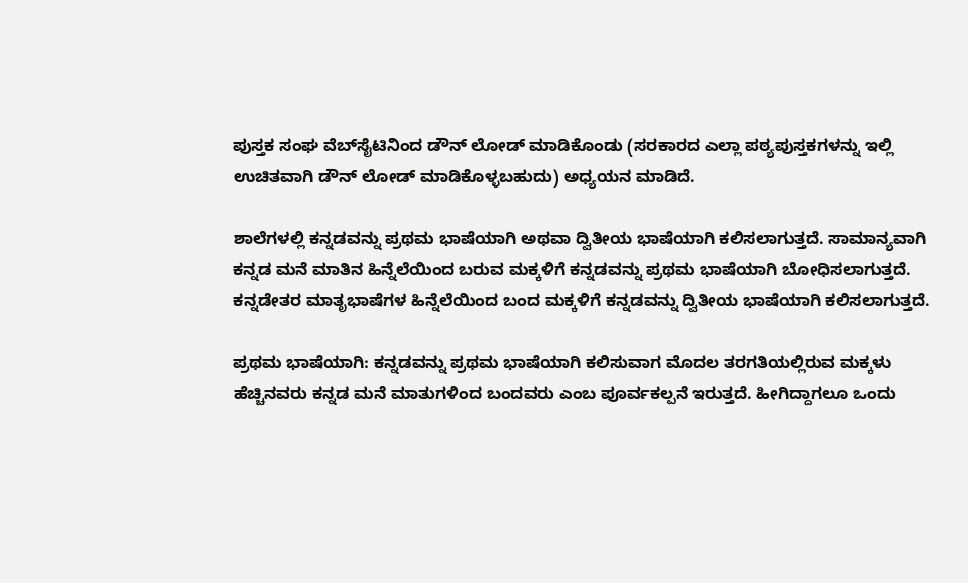ಪುಸ್ತಕ ಸಂಘ ವೆಬ್‌ಸೈಟಿನಿಂದ ಡೌನ್ ಲೋಡ್ ಮಾಡಿಕೊಂಡು (ಸರಕಾರದ ಎಲ್ಲಾ ಪಠ್ಯಪುಸ್ತಕಗಳನ್ನು ಇಲ್ಲಿ ಉಚಿತವಾಗಿ ಡೌನ್ ಲೋಡ್ ಮಾಡಿಕೊಳ್ಳಬಹುದು) ಅಧ್ಯಯನ ಮಾಡಿದೆ.

ಶಾಲೆಗಳಲ್ಲಿ ಕನ್ನಡವನ್ನು ಪ್ರಥಮ ಭಾಷೆಯಾಗಿ ಅಥವಾ ದ್ವಿತೀಯ ಭಾಷೆಯಾಗಿ ಕಲಿಸಲಾಗುತ್ತದೆ. ಸಾಮಾನ್ಯವಾಗಿ ಕನ್ನಡ ಮನೆ ಮಾತಿನ ಹಿನ್ನೆಲೆಯಿಂದ ಬರುವ ಮಕ್ಕಳಿಗೆ ಕನ್ನಡವನ್ನು ಪ್ರಥಮ ಭಾಷೆಯಾಗಿ ಬೋಧಿಸಲಾಗುತ್ತದೆ. ಕನ್ನಡೇತರ ಮಾತೃಭಾಷೆಗಳ ಹಿನ್ನೆಲೆಯಿಂದ ಬಂದ ಮಕ್ಕಳಿಗೆ ಕನ್ನಡವನ್ನು ದ್ವಿತೀಯ ಭಾಷೆಯಾಗಿ ಕಲಿಸಲಾಗುತ್ತದೆ.

ಪ್ರಥಮ ಭಾಷೆಯಾಗಿ: ಕನ್ನಡವನ್ನು ಪ್ರಥಮ ಭಾಷೆಯಾಗಿ ಕಲಿಸುವಾಗ ಮೊದಲ ತರಗತಿಯಲ್ಲಿರುವ ಮಕ್ಕಳು ಹೆಚ್ಚಿನವರು ಕನ್ನಡ ಮನೆ ಮಾತುಗಳಿಂದ ಬಂದವರು ಎಂಬ ಪೂರ್ವಕಲ್ಪನೆ ಇರುತ್ತದೆ. ಹೀಗಿದ್ದಾಗಲೂ ಒಂದು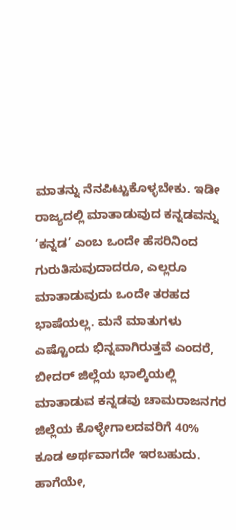ಮಾತನ್ನು ನೆನಪಿಟ್ಟುಕೊಳ್ಳಬೇಕು. ಇಡೀ ರಾಜ್ಯದಲ್ಲಿ ಮಾತಾಡುವುದ ಕನ್ನಡವನ್ನು ’ಕನ್ನಡ’ ಎಂಬ ಒಂದೇ ಹೆಸರಿನಿಂದ ಗುರುತಿಸುವುದಾದರೂ, ಎಲ್ಲರೂ ಮಾತಾಡುವುದು ಒಂದೇ ತರಹದ ಭಾಷೆಯಲ್ಲ. ಮನೆ ಮಾತುಗಳು ಎಷ್ಟೊಂದು ಭಿನ್ನವಾಗಿರುತ್ತವೆ ಎಂದರೆ, ಬೀದರ್ ಜಿಲ್ಲೆಯ ಭಾಲ್ಕಿಯಲ್ಲಿ ಮಾತಾಡುವ ಕನ್ನಡವು ಚಾಮರಾಜನಗರ ಜಿಲ್ಲೆಯ ಕೊಳ್ಳೇಗಾಲದವರಿಗೆ 40% ಕೂಡ ಅರ್ಥವಾಗದೇ ಇರಬಹುದು. ಹಾಗೆಯೇ,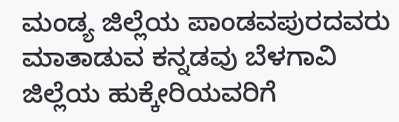ಮಂಡ್ಯ ಜಿಲ್ಲೆಯ ಪಾಂಡವಪುರದವರು ಮಾತಾಡುವ ಕನ್ನಡವು ಬೆಳಗಾವಿ ಜಿಲ್ಲೆಯ ಹುಕ್ಕೇರಿಯವರಿಗೆ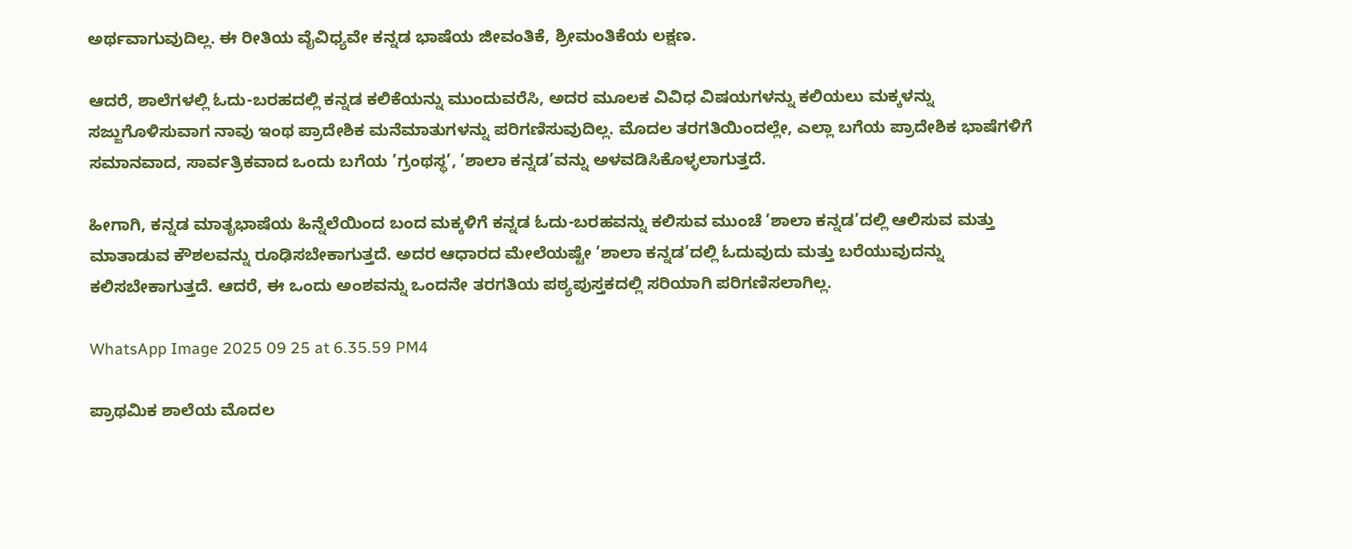ಅರ್ಥವಾಗುವುದಿಲ್ಲ. ಈ ರೀತಿಯ ವೈವಿಧ್ಯವೇ ಕನ್ನಡ ಭಾಷೆಯ ಜೀವಂತಿಕೆ, ಶ್ರೀಮಂತಿಕೆಯ ಲಕ್ಷಣ.

ಆದರೆ, ಶಾಲೆಗಳಲ್ಲಿ ಓದು-ಬರಹದಲ್ಲಿ ಕನ್ನಡ ಕಲಿಕೆಯನ್ನು ಮುಂದುವರೆಸಿ, ಅದರ ಮೂಲಕ ವಿವಿಧ ವಿಷಯಗಳನ್ನು ಕಲಿಯಲು ಮಕ್ಕಳನ್ನು ಸಜ್ಜುಗೊಳಿಸುವಾಗ ನಾವು ಇಂಥ ಪ್ರಾದೇಶಿಕ ಮನೆಮಾತುಗಳನ್ನು ಪರಿಗಣಿಸುವುದಿಲ್ಲ. ಮೊದಲ ತರಗತಿಯಿಂದಲ್ಲೇ, ಎಲ್ಲಾ ಬಗೆಯ ಪ್ರಾದೇಶಿಕ ಭಾಷೆಗಳಿಗೆ ಸಮಾನವಾದ, ಸಾರ್ವತ್ರಿಕವಾದ ಒಂದು ಬಗೆಯ ’ಗ್ರಂಥಸ್ಥ’, ’ಶಾಲಾ ಕನ್ನಡ’ವನ್ನು ಅಳವಡಿಸಿಕೊಳ್ಳಲಾಗುತ್ತದೆ.

ಹೀಗಾಗಿ, ಕನ್ನಡ ಮಾತೃಭಾಷೆಯ ಹಿನ್ನೆಲೆಯಿಂದ ಬಂದ ಮಕ್ಕಳಿಗೆ ಕನ್ನಡ ಓದು-ಬರಹವನ್ನು ಕಲಿಸುವ ಮುಂಚೆ ’ಶಾಲಾ ಕನ್ನಡ’ದಲ್ಲಿ ಆಲಿಸುವ ಮತ್ತು ಮಾತಾಡುವ ಕೌಶಲವನ್ನು ರೂಢಿಸಬೇಕಾಗುತ್ತದೆ. ಅದರ ಆಧಾರದ ಮೇಲೆಯಷ್ಟೇ ’ಶಾಲಾ ಕನ್ನಡ’ದಲ್ಲಿ ಓದುವುದು ಮತ್ತು ಬರೆಯುವುದನ್ನು ಕಲಿಸಬೇಕಾಗುತ್ತದೆ. ಆದರೆ, ಈ ಒಂದು ಅಂಶವನ್ನು ಒಂದನೇ ತರಗತಿಯ ಪಠ್ಯಪುಸ್ತಕದಲ್ಲಿ ಸರಿಯಾಗಿ ಪರಿಗಣಿಸಲಾಗಿಲ್ಲ.

WhatsApp Image 2025 09 25 at 6.35.59 PM4

ಪ್ರಾಥಮಿಕ ಶಾಲೆಯ ಮೊದಲ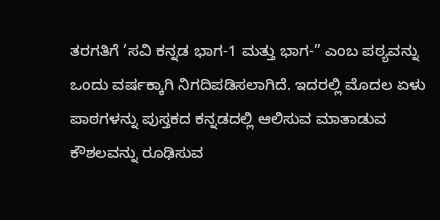ತರಗತಿಗೆ ’ಸವಿ ಕನ್ನಡ ಭಾಗ-1 ಮತ್ತು ಭಾಗ-” ಎಂಬ ಪಠ್ಯವನ್ನು ಒಂದು ವರ್ಷಕ್ಕಾಗಿ ನಿಗದಿಪಡಿಸಲಾಗಿದೆ. ಇದರಲ್ಲಿ ಮೊದಲ ಏಳು ಪಾಠಗಳನ್ನು ಪುಸ್ತಕದ ಕನ್ನಡದಲ್ಲಿ ಆಲಿಸುವ ಮಾತಾಡುವ ಕೌಶಲವನ್ನು ರೂಢಿಸುವ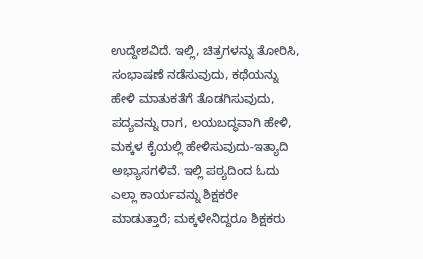ಉದ್ದೇಶವಿದೆ. ಇಲ್ಲಿ, ಚಿತ್ರಗಳನ್ನು ತೋರಿಸಿ, ಸಂಭಾಷಣೆ ನಡೆಸುವುದು, ಕಥೆಯನ್ನು ಹೇಳಿ ಮಾತುಕತೆಗೆ ತೊಡಗಿಸುವುದು, ಪದ್ಯವನ್ನು ರಾಗ, ಲಯಬದ್ಧವಾಗಿ ಹೇಳಿ, ಮಕ್ಕಳ ಕೈಯಲ್ಲಿ ಹೇಳಿಸುವುದು-ಇತ್ಯಾದಿ ಅಭ್ಯಾಸಗಳಿವೆ. ಇಲ್ಲಿ ಪಠ್ಯದಿಂದ ಓದು ಎಲ್ಲಾ ಕಾರ್ಯವನ್ನು ಶಿಕ್ಷಕರೇ ಮಾಡುತ್ತಾರೆ; ಮಕ್ಕಳೇನಿದ್ದರೂ ಶಿಕ್ಷಕರು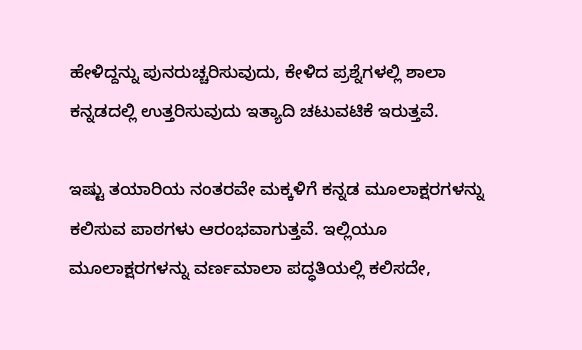ಹೇಳಿದ್ದನ್ನು ಪುನರುಚ್ಚರಿಸುವುದು, ಕೇಳಿದ ಪ್ರಶ್ನೆಗಳಲ್ಲಿ ಶಾಲಾ ಕನ್ನಡದಲ್ಲಿ ಉತ್ತರಿಸುವುದು ಇತ್ಯಾದಿ ಚಟುವಟಿಕೆ ಇರುತ್ತವೆ.

ಇಷ್ಟು ತಯಾರಿಯ ನಂತರವೇ ಮಕ್ಕಳಿಗೆ ಕನ್ನಡ ಮೂಲಾಕ್ಷರಗಳನ್ನು ಕಲಿಸುವ ಪಾಠಗಳು ಆರಂಭವಾಗುತ್ತವೆ. ಇಲ್ಲಿಯೂ ಮೂಲಾಕ್ಷರಗಳನ್ನು ವರ್ಣಮಾಲಾ ಪದ್ಧತಿಯಲ್ಲಿ ಕಲಿಸದೇ,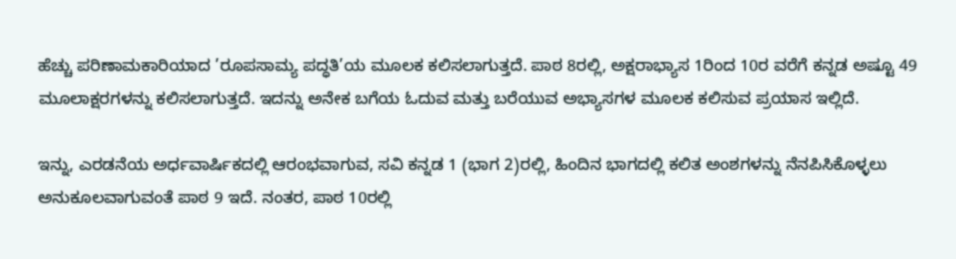ಹೆಚ್ಚು ಪರಿಣಾಮಕಾರಿಯಾದ ’ರೂಪಸಾಮ್ಯ ಪದ್ಧತಿ’ಯ ಮೂಲಕ ಕಲಿಸಲಾಗುತ್ತದೆ. ಪಾಠ 8ರಲ್ಲಿ, ಅಕ್ಷರಾಭ್ಯಾಸ 1ರಿಂದ 10ರ ವರೆಗೆ ಕನ್ನಡ ಅಷ್ಟೂ 49 ಮೂಲಾಕ್ಷರಗಳನ್ನು ಕಲಿಸಲಾಗುತ್ತದೆ. ಇದನ್ನು ಅನೇಕ ಬಗೆಯ ಓದುವ ಮತ್ತು ಬರೆಯುವ ಅಭ್ಯಾಸಗಳ ಮೂಲಕ ಕಲಿಸುವ ಪ್ರಯಾಸ ಇಲ್ಲಿದೆ.

ಇನ್ನು, ಎರಡನೆಯ ಅರ್ಧವಾರ್ಷಿಕದಲ್ಲಿ ಆರಂಭವಾಗುವ, ಸವಿ ಕನ್ನಡ 1 (ಭಾಗ 2)ರಲ್ಲಿ, ಹಿಂದಿನ ಭಾಗದಲ್ಲಿ ಕಲಿತ ಅಂಶಗಳನ್ನು ನೆನಪಿಸಿಕೊಳ್ಳಲು ಅನುಕೂಲವಾಗುವಂತೆ ಪಾಠ 9 ಇದೆ. ನಂತರ, ಪಾಠ 10ರಲ್ಲಿ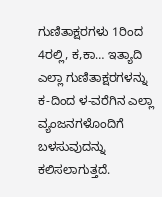ಗುಣಿತಾಕ್ಷರಗಳು 1ರಿಂದ 4ರಲ್ಲಿ, ಕ,ಕಾ… ಇತ್ಯಾದಿ ಎಲ್ಲಾ ಗುಣಿತಾಕ್ಷರಗಳನ್ನು ಕ-ದಿಂದ ಳ-ವರೆಗಿನ ಎಲ್ಲಾ ವ್ಯಂಜನಗಳೊಂದಿಗೆ ಬಳಸುವುದನ್ನು ಕಲಿಸಲಾಗುತ್ತದೆ.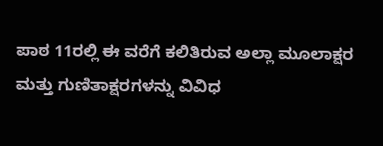ಪಾಠ 11ರಲ್ಲಿ ಈ ವರೆಗೆ ಕಲಿತಿರುವ ಅಲ್ಲಾ ಮೂಲಾಕ್ಷರ ಮತ್ತು ಗುಣಿತಾಕ್ಷರಗಳನ್ನು ವಿವಿಧ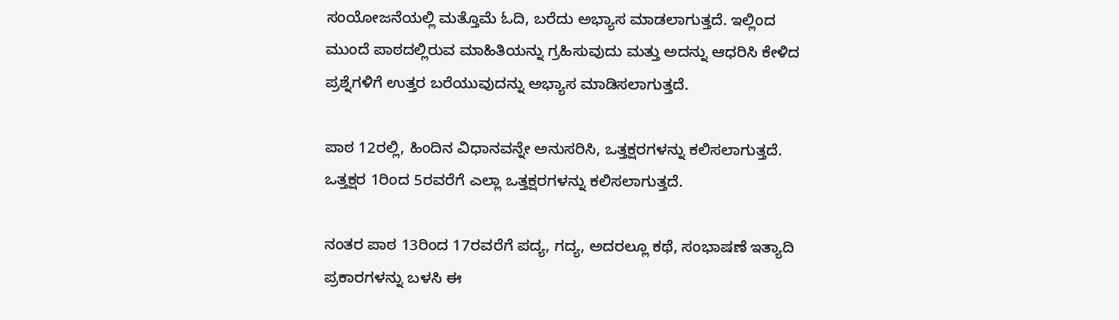ಸಂಯೋಜನೆಯಲ್ಲಿ ಮತ್ತೊಮೆ ಓದಿ, ಬರೆದು ಅಭ್ಯಾಸ ಮಾಡಲಾಗುತ್ತದೆ. ಇಲ್ಲಿಂದ ಮುಂದೆ ಪಾಠದಲ್ಲಿರುವ ಮಾಹಿತಿಯನ್ನು ಗ್ರಹಿಸುವುದು ಮತ್ತು ಅದನ್ನು ಆಧರಿಸಿ ಕೇಳಿದ ಪ್ರಶ್ನೆಗಳಿಗೆ ಉತ್ತರ ಬರೆಯುವುದನ್ನು ಅಭ್ಯಾಸ ಮಾಡಿಸಲಾಗುತ್ತದೆ.

ಪಾಠ 12ರಲ್ಲಿ, ಹಿಂದಿನ ವಿಧಾನವನ್ನೇ ಅನುಸರಿಸಿ, ಒತ್ತಕ್ಷರಗಳನ್ನು ಕಲಿಸಲಾಗುತ್ತದೆ. ಒತ್ತಕ್ಷರ 1ರಿಂದ 5ರವರೆಗೆ ಎಲ್ಲಾ ಒತ್ತಕ್ಷರಗಳನ್ನು ಕಲಿಸಲಾಗುತ್ತದೆ.

ನಂತರ ಪಾಠ 13ರಿಂದ 17ರವರೆಗೆ ಪದ್ಯ, ಗದ್ಯ, ಅದರಲ್ಲೂ ಕಥೆ, ಸಂಭಾಷಣೆ ಇತ್ಯಾದಿ ಪ್ರಕಾರಗಳನ್ನು ಬಳಸಿ ಈ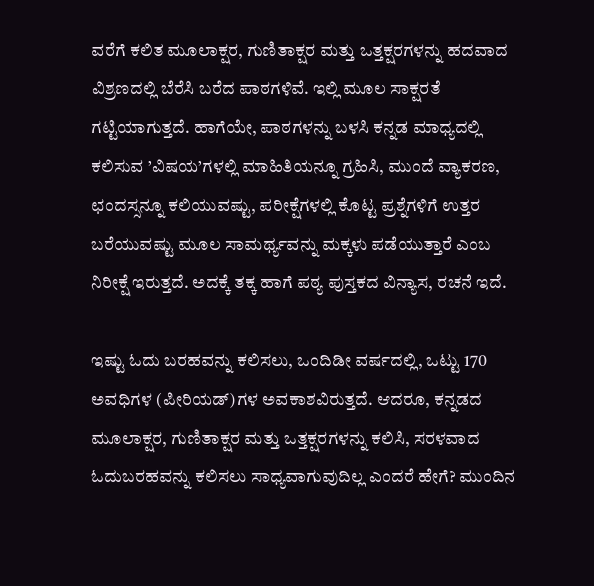ವರೆಗೆ ಕಲಿತ ಮೂಲಾಕ್ಷರ, ಗುಣಿತಾಕ್ಷರ ಮತ್ತು ಒತ್ತಕ್ಷರಗಳನ್ನು ಹದವಾದ ವಿಶ್ರಣದಲ್ಲಿ ಬೆರೆಸಿ ಬರೆದ ಪಾಠಗಳಿವೆ. ಇಲ್ಲಿ ಮೂಲ ಸಾಕ್ಷರತೆ ಗಟ್ಟಿಯಾಗುತ್ತದೆ. ಹಾಗೆಯೇ, ಪಾಠಗಳನ್ನು ಬಳಸಿ ಕನ್ನಡ ಮಾಧ್ಯದಲ್ಲಿ ಕಲಿಸುವ ’ವಿಷಯ’ಗಳಲ್ಲಿ ಮಾಹಿತಿಯನ್ನೂ ಗ್ರಹಿಸಿ, ಮುಂದೆ ವ್ಯಾಕರಣ, ಛಂದಸ್ಸನ್ನೂ ಕಲಿಯುವಷ್ಟು, ಪರೀಕ್ಷೆಗಳಲ್ಲಿ ಕೊಟ್ಟ ಪ್ರಶ್ನೆಗಳಿಗೆ ಉತ್ತರ ಬರೆಯುವಷ್ಟು ಮೂಲ ಸಾಮರ್ಥ್ಯವನ್ನು ಮಕ್ಕಳು ಪಡೆಯುತ್ತಾರೆ ಎಂಬ ನಿರೀಕ್ಷೆ ಇರುತ್ತದೆ. ಅದಕ್ಕೆ ತಕ್ಕ ಹಾಗೆ ಪಠ್ಯ ಪುಸ್ತಕದ ವಿನ್ಯಾಸ, ರಚನೆ ಇದೆ.

ಇಷ್ಟು ಓದು ಬರಹವನ್ನು ಕಲಿಸಲು, ಒಂದಿಡೀ ವರ್ಷದಲ್ಲಿ, ಒಟ್ಟು 170 ಅವಧಿಗಳ (ಪೀರಿಯಡ್)ಗಳ ಅವಕಾಶವಿರುತ್ತದೆ. ಆದರೂ, ಕನ್ನಡದ ಮೂಲಾಕ್ಷರ, ಗುಣಿತಾಕ್ಷರ ಮತ್ತು ಒತ್ತಕ್ಷರಗಳನ್ನು ಕಲಿಸಿ, ಸರಳವಾದ ಓದುಬರಹವನ್ನು ಕಲಿಸಲು ಸಾಧ್ಯವಾಗುವುದಿಲ್ಲ ಎಂದರೆ ಹೇಗೆ? ಮುಂದಿನ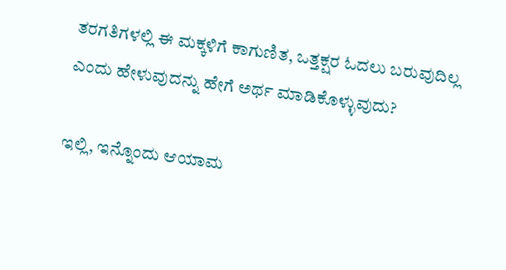ತರಗತಿಗಳಲ್ಲಿ ಈ ಮಕ್ಕಳಿಗೆ ಕಾಗುಣಿತ, ಒತ್ತಕ್ಷರ ಓದಲು ಬರುವುದಿಲ್ಲ ಎಂದು ಹೇಳುವುದನ್ನು ಹೇಗೆ ಅರ್ಥ ಮಾಡಿಕೊಳ್ಳುವುದು?

ಇಲ್ಲಿ, ಇನ್ನೊಂದು ಆಯಾಮ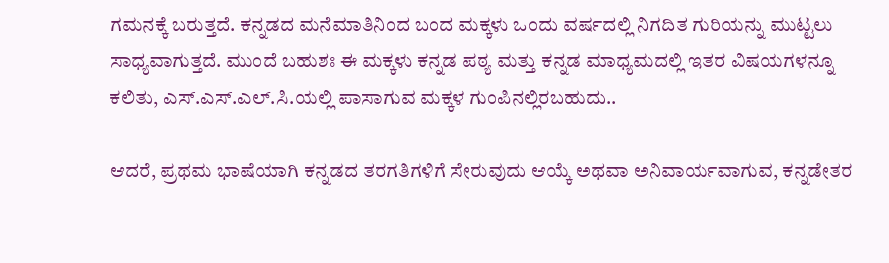ಗಮನಕ್ಕೆ ಬರುತ್ತದೆ. ಕನ್ನಡದ ಮನೆಮಾತಿನಿಂದ ಬಂದ ಮಕ್ಕಳು ಒಂದು ವರ್ಷದಲ್ಲಿ ನಿಗದಿತ ಗುರಿಯನ್ನು ಮುಟ್ಟಲು ಸಾಧ್ಯವಾಗುತ್ತದೆ. ಮುಂದೆ ಬಹುಶಃ ಈ ಮಕ್ಕಳು ಕನ್ನಡ ಪಠ್ಯ ಮತ್ತು ಕನ್ನಡ ಮಾಧ್ಯಮದಲ್ಲಿ ಇತರ ವಿಷಯಗಳನ್ನೂ ಕಲಿತು, ಎಸ್.ಎಸ್.ಎಲ್.ಸಿ.ಯಲ್ಲಿ ಪಾಸಾಗುವ ಮಕ್ಕಳ ಗುಂಪಿನಲ್ಲಿರಬಹುದು..

ಆದರೆ, ಪ್ರಥಮ ಭಾಷೆಯಾಗಿ ಕನ್ನಡದ ತರಗತಿಗಳಿಗೆ ಸೇರುವುದು ಆಯ್ಕೆ ಅಥವಾ ಅನಿವಾರ್ಯವಾಗುವ, ಕನ್ನಡೇತರ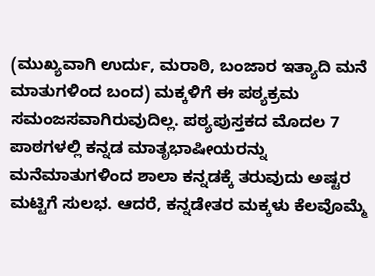(ಮುಖ್ಯವಾಗಿ ಉರ್ದು, ಮರಾಠಿ, ಬಂಜಾರ ಇತ್ಯಾದಿ ಮನೆ ಮಾತುಗಳಿಂದ ಬಂದ) ಮಕ್ಕಳಿಗೆ ಈ ಪಠ್ಯಕ್ರಮ ಸಮಂಜಸವಾಗಿರುವುದಿಲ್ಲ. ಪಠ್ಯಪುಸ್ತಕದ ಮೊದಲ 7 ಪಾಠಗಳಲ್ಲಿ ಕನ್ನಡ ಮಾತೃಭಾಷೀಯರನ್ನು ಮನೆಮಾತುಗಳಿಂದ ಶಾಲಾ ಕನ್ನಡಕ್ಕೆ ತರುವುದು ಅಷ್ಟರ ಮಟ್ಟಿಗೆ ಸುಲಭ. ಆದರೆ, ಕನ್ನಡೇತರ ಮಕ್ಕಳು ಕೆಲವೊಮ್ಮೆ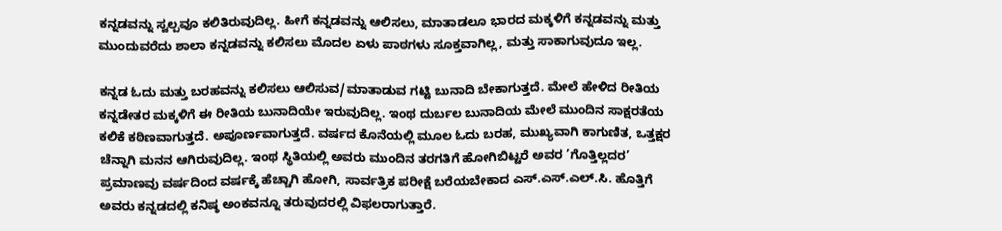ಕನ್ನಡವನ್ನು ಸ್ವಲ್ಪವೂ ಕಲಿತಿರುವುದಿಲ್ಲ. ಹೀಗೆ ಕನ್ನಡವನ್ನು ಆಲಿಸಲು, ಮಾತಾಡಲೂ ಭಾರದ ಮಕ್ಕಳಿಗೆ ಕನ್ನಡವನ್ನು ಮತ್ತು ಮುಂದುವರೆದು ಶಾಲಾ ಕನ್ನಡವನ್ನು ಕಲಿಸಲು ಮೊದಲ ಏಳು ಪಾಠಗಳು ಸೂಕ್ತವಾಗಿಲ್ಲ, ಮತ್ತು ಸಾಕಾಗುವುದೂ ಇಲ್ಲ.

ಕನ್ನಡ ಓದು ಮತ್ತು ಬರಹವನ್ನು ಕಲಿಸಲು ಆಲಿಸುವ/ಮಾತಾಡುವ ಗಟ್ಟಿ ಬುನಾದಿ ಬೇಕಾಗುತ್ತದೆ. ಮೇಲೆ ಹೇಳಿದ ರೀತಿಯ ಕನ್ನಡೇತರ ಮಕ್ಕಳಿಗೆ ಈ ರೀತಿಯ ಬುನಾದಿಯೇ ಇರುವುದಿಲ್ಲ. ಇಂಥ ದುರ್ಬಲ ಬುನಾದಿಯ ಮೇಲೆ ಮುಂದಿನ ಸಾಕ್ಷರತೆಯ ಕಲಿಕೆ ಕಠಿಣವಾಗುತ್ತದೆ. ಅಪೂರ್ಣವಾಗುತ್ತದೆ. ವರ್ಷದ ಕೊನೆಯಲ್ಲಿ ಮೂಲ ಓದು ಬರಹ, ಮುಖ್ಯವಾಗಿ ಕಾಗುಣಿತ, ಒತ್ತಕ್ಷರ ಚೆನ್ನಾಗಿ ಮನನ ಆಗಿರುವುದಿಲ್ಲ. ಇಂಥ ಸ್ಥಿತಿಯಲ್ಲಿ ಅವರು ಮುಂದಿನ ತರಗತಿಗೆ ಹೋಗಿಬಿಟ್ಟರೆ ಅವರ ’ಗೊತ್ತಿಲ್ಲದರ’ ಪ್ರಮಾಣವು ವರ್ಷದಿಂದ ವರ್ಷಕ್ಕೆ ಹೆಚ್ಚಾಗಿ ಹೋಗಿ, ಸಾರ್ವತ್ರಿಕ ಪರೀಕ್ಷೆ ಬರೆಯಬೇಕಾದ ಎಸ್.ಎಸ್.ಎಲ್.ಸಿ. ಹೊತ್ತಿಗೆ ಅವರು ಕನ್ನಡದಲ್ಲಿ ಕನಿಷ್ಠ ಅಂಕವನ್ನೂ ತರುವುದರಲ್ಲಿ ವಿಫಲರಾಗುತ್ತಾರೆ.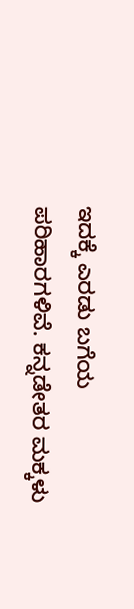ಇದಕ್ಕೆ ಎರಡು ಬಗೆಯ ಪರಿಹಾರಗಳಿವೆ. ಕನ್ನಡೇತರ ಮಕ್ಕಳು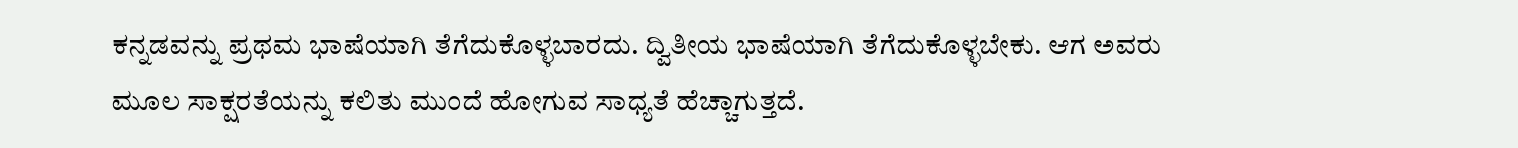ಕನ್ನಡವನ್ನು ಪ್ರಥಮ ಭಾಷೆಯಾಗಿ ತೆಗೆದುಕೊಳ್ಳಬಾರದು. ದ್ವಿತೀಯ ಭಾಷೆಯಾಗಿ ತೆಗೆದುಕೊಳ್ಳಬೇಕು. ಆಗ ಅವರು ಮೂಲ ಸಾಕ್ಷರತೆಯನ್ನು ಕಲಿತು ಮುಂದೆ ಹೋಗುವ ಸಾಧ್ಯತೆ ಹೆಚ್ಚಾಗುತ್ತದೆ.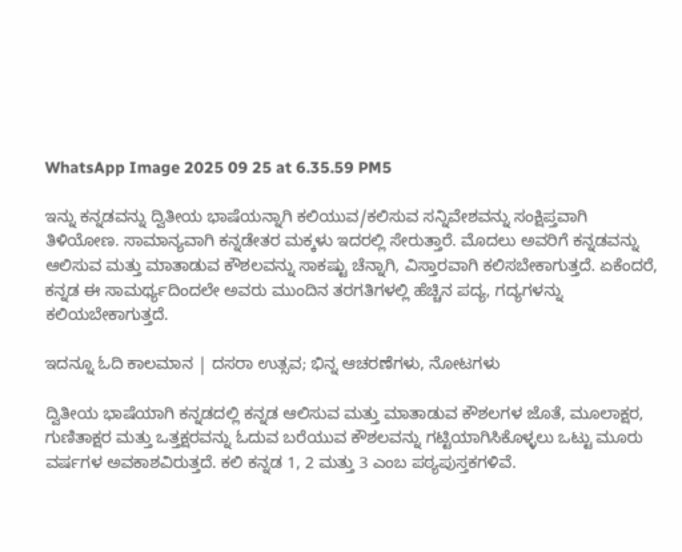WhatsApp Image 2025 09 25 at 6.35.59 PM5

ಇನ್ನು ಕನ್ನಡವನ್ನು ದ್ವಿತೀಯ ಭಾಷೆಯನ್ನಾಗಿ ಕಲಿಯುವ/ಕಲಿಸುವ ಸನ್ನಿವೇಶವನ್ನು ಸಂಕ್ಷಿಪ್ತವಾಗಿ ತಿಳಿಯೋಣ. ಸಾಮಾನ್ಯವಾಗಿ ಕನ್ನಡೇತರ ಮಕ್ಕಳು ಇದರಲ್ಲಿ ಸೇರುತ್ತಾರೆ. ಮೊದಲು ಅವರಿಗೆ ಕನ್ನಡವನ್ನು ಆಲಿಸುವ ಮತ್ತು ಮಾತಾಡುವ ಕೌಶಲವನ್ನು ಸಾಕಷ್ಟು ಚೆನ್ನಾಗಿ, ವಿಸ್ತಾರವಾಗಿ ಕಲಿಸಬೇಕಾಗುತ್ತದೆ. ಏಕೆಂದರೆ, ಕನ್ನಡ ಈ ಸಾಮರ್ಥ್ಯದಿಂದಲೇ ಅವರು ಮುಂದಿನ ತರಗತಿಗಳಲ್ಲಿ ಹೆಚ್ಚಿನ ಪದ್ಯ, ಗದ್ಯಗಳನ್ನು ಕಲಿಯಬೇಕಾಗುತ್ತದೆ.

ಇದನ್ನೂ ಓದಿ ಕಾಲಮಾನ | ದಸರಾ ಉತ್ಸವ; ಭಿನ್ನ ಆಚರಣೆಗಳು, ನೋಟಗಳು

ದ್ವಿತೀಯ ಭಾಷೆಯಾಗಿ ಕನ್ನಡದಲ್ಲಿ ಕನ್ನಡ ಆಲಿಸುವ ಮತ್ತು ಮಾತಾಡುವ ಕೌಶಲಗಳ ಜೊತೆ, ಮೂಲಾಕ್ಷರ, ಗುಣಿತಾಕ್ಷರ ಮತ್ತು ಒತ್ತಕ್ಷರವನ್ನು ಓದುವ ಬರೆಯುವ ಕೌಶಲವನ್ನು ಗಟ್ಟಿಯಾಗಿಸಿಕೊಳ್ಳಲು ಒಟ್ಟು ಮೂರು ವರ್ಷಗಳ ಅವಕಾಶವಿರುತ್ತದೆ. ಕಲಿ ಕನ್ನಡ 1, 2 ಮತ್ತು 3 ಎಂಬ ಪಠ್ಯಪುಸ್ತಕಗಳಿವೆ.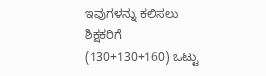ಇವುಗಳನ್ನು ಕಲಿಸಲು ಶಿಕ್ಷಕರಿಗೆ (130+130+160) ಒಟ್ಟು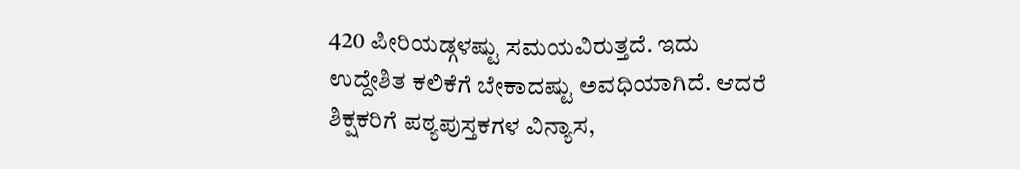420 ಪೀರಿಯಡ್ಗಳಷ್ಟು ಸಮಯವಿರುತ್ತದೆ. ಇದು ಉದ್ದೇಶಿತ ಕಲಿಕೆಗೆ ಬೇಕಾದಷ್ಟು ಅವಧಿಯಾಗಿದೆ. ಆದರೆ ಶಿಕ್ಷಕರಿಗೆ ಪಠ್ಯಪುಸ್ತಕಗಳ ವಿನ್ಯಾಸ,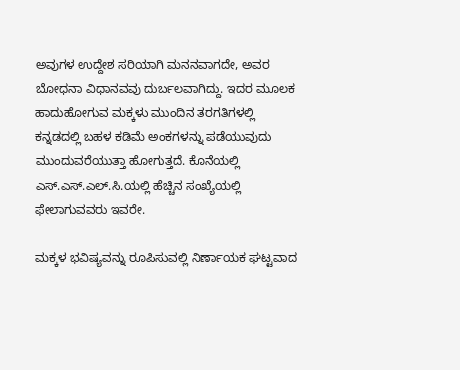ಅವುಗಳ ಉದ್ದೇಶ ಸರಿಯಾಗಿ ಮನನವಾಗದೇ, ಅವರ ಬೋಧನಾ ವಿಧಾನವವು ದುರ್ಬಲವಾಗಿದ್ದು. ಇದರ ಮೂಲಕ ಹಾದುಹೋಗುವ ಮಕ್ಕಳು ಮುಂದಿನ ತರಗತಿಗಳಲ್ಲಿ ಕನ್ನಡದಲ್ಲಿ ಬಹಳ ಕಡಿಮೆ ಅಂಕಗಳನ್ನು ಪಡೆಯುವುದು ಮುಂದುವರೆಯುತ್ತಾ ಹೋಗುತ್ತದೆ. ಕೊನೆಯಲ್ಲಿ ಎಸ್.ಎಸ್.ಎಲ್.ಸಿ.ಯಲ್ಲಿ ಹೆಚ್ಚಿನ ಸಂಖ್ಯೆಯಲ್ಲಿ ಫೇಲಾಗುವವರು ಇವರೇ.

ಮಕ್ಕಳ ಭವಿಷ್ಯವನ್ನು ರೂಪಿಸುವಲ್ಲಿ ನಿರ್ಣಾಯಕ ಘಟ್ಟವಾದ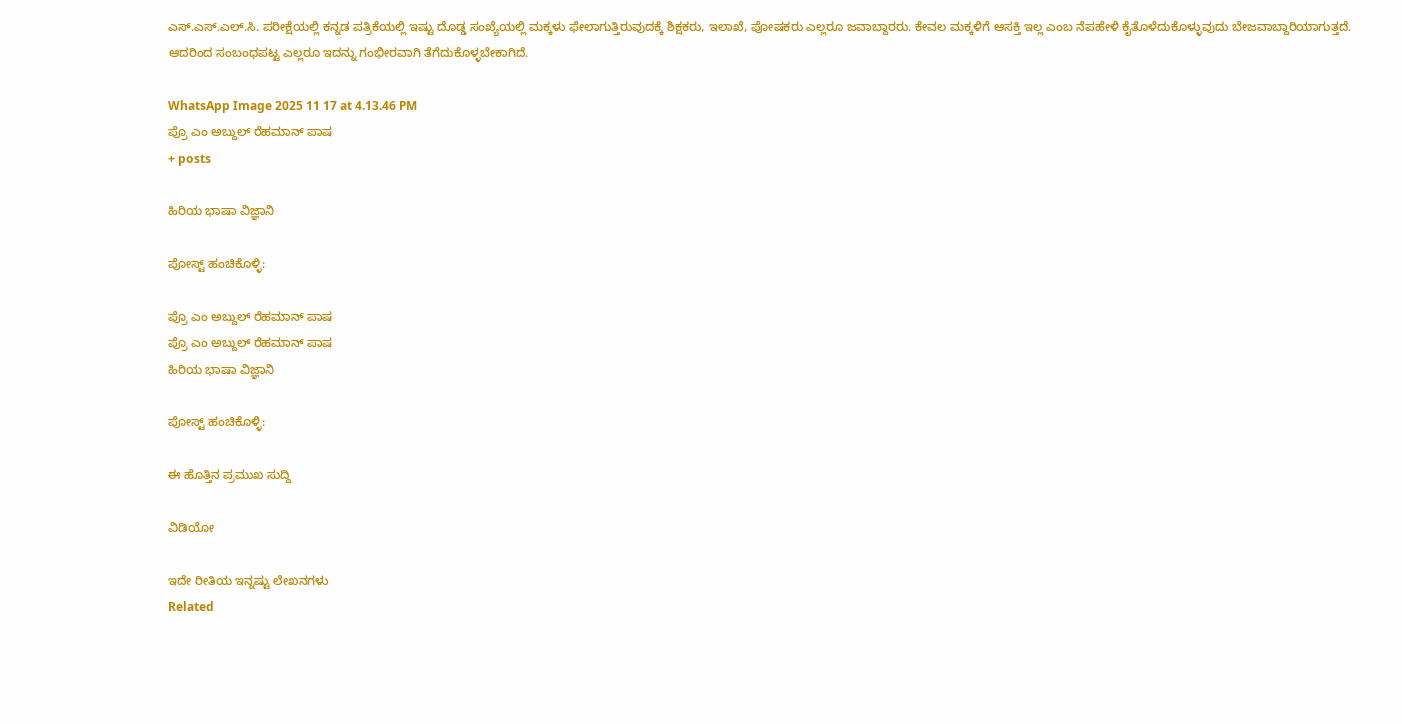ಎಸ್.ಎಸ್.ಎಲ್.ಸಿ. ಪರೀಕ್ಷೆಯಲ್ಲಿ ಕನ್ನಡ ಪತ್ರಿಕೆಯಲ್ಲಿ ಇಷ್ಟು ದೊಡ್ಡ ಸಂಖ್ಯೆಯಲ್ಲಿ ಮಕ್ಕಳು ಫೇಲಾಗುತ್ತಿರುವುದಕ್ಕೆ ಶಿಕ್ಷಕರು, ಇಲಾಖೆ, ಪೋಷಕರು ಎಲ್ಲರೂ ಜವಾಬ್ದಾರರು. ಕೇವಲ ಮಕ್ಕಳಿಗೆ ಆಸಕ್ತಿ ಇಲ್ಲ ಎಂಬ ನೆಪಹೇಳಿ ಕೈತೊಳೆದುಕೊಳ್ಳುವುದು ಬೇಜವಾಬ್ದಾರಿಯಾಗುತ್ತದೆ. ಆದರಿಂದ ಸಂಬಂಧಪಟ್ಟ ಎಲ್ಲರೂ ಇದನ್ನು ಗಂಭೀರವಾಗಿ ತೆಗೆದುಕೊಳ್ಳಬೇಕಾಗಿದೆ.

WhatsApp Image 2025 11 17 at 4.13.46 PM
ಪ್ರೊ ಎಂ ಅಬ್ದುಲ್‌ ರೆಹಮಾನ್‌ ಪಾಷ
+ posts

ಹಿರಿಯ ಭಾಷಾ ವಿಜ್ಞಾನಿ

ಪೋಸ್ಟ್ ಹಂಚಿಕೊಳ್ಳಿ:

ಪ್ರೊ ಎಂ ಅಬ್ದುಲ್‌ ರೆಹಮಾನ್‌ ಪಾಷ
ಪ್ರೊ ಎಂ ಅಬ್ದುಲ್‌ ರೆಹಮಾನ್‌ ಪಾಷ
ಹಿರಿಯ ಭಾಷಾ ವಿಜ್ಞಾನಿ

ಪೋಸ್ಟ್ ಹಂಚಿಕೊಳ್ಳಿ:

ಈ ಹೊತ್ತಿನ ಪ್ರಮುಖ ಸುದ್ದಿ

ವಿಡಿಯೋ

ಇದೇ ರೀತಿಯ ಇನ್ನಷ್ಟು ಲೇಖನಗಳು
Related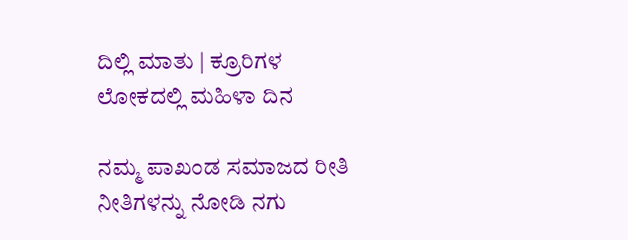ದಿಲ್ಲಿ ಮಾತು | ಕ್ರೂರಿಗಳ ಲೋಕದಲ್ಲಿ ಮಹಿಳಾ ದಿನ

ನಮ್ಮ ಪಾಖಂಡ ಸಮಾಜದ ರೀತಿ ನೀತಿಗಳನ್ನು ನೋಡಿ ನಗು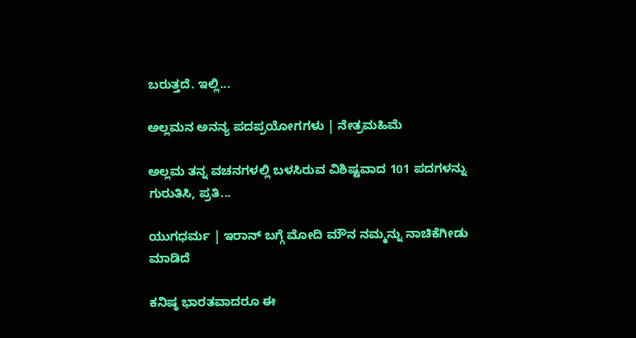ಬರುತ್ತದೆ. ಇಲ್ಲಿ...

ಅಲ್ಲಮನ ಅನನ್ಯ ಪದಪ್ರಯೋಗಗಳು | ನೇತ್ರಮಹಿಮೆ

ಅಲ್ಲಮ ತನ್ನ ವಚನಗಳಲ್ಲಿ ಬಳಸಿರುವ ವಿಶಿಷ್ಟವಾದ 101 ಪದಗಳನ್ನು ಗುರುತಿಸಿ, ಪ್ರತಿ...

ಯುಗಧರ್ಮ | ಇರಾನ್ ಬಗ್ಗೆ ಮೋದಿ ಮೌನ ನಮ್ಮನ್ನು ನಾಚಿಕೆಗೀಡು ಮಾಡಿದೆ

ಕನಿಷ್ಠ ಭಾರತವಾದರೂ ಈ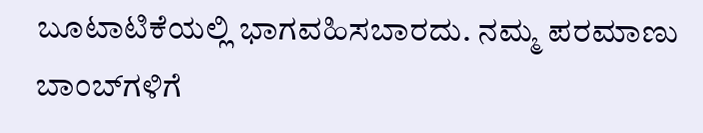ಬೂಟಾಟಿಕೆಯಲ್ಲಿ ಭಾಗವಹಿಸಬಾರದು. ನಮ್ಮ ಪರಮಾಣು ಬಾಂಬ್‌ಗಳಿಗೆ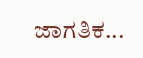ಜಾಗತಿಕ...